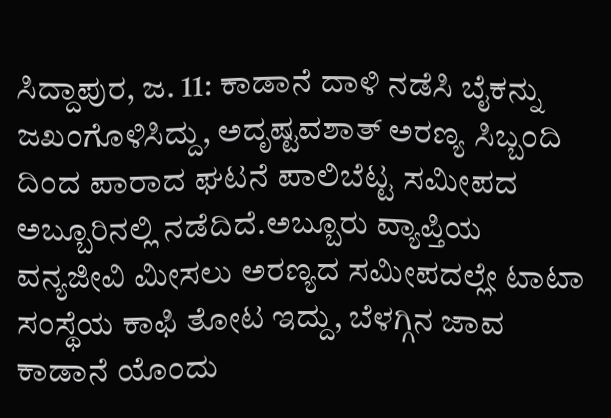ಸಿದ್ದಾಪುರ, ಜ. 11: ಕಾಡಾನೆ ದಾಳಿ ನಡೆಸಿ ಬೈಕನ್ನು ಜಖಂಗೊಳಿಸಿದ್ದು, ಅದೃಷ್ಟವಶಾತ್ ಅರಣ್ಯ ಸಿಬ್ಬಂದಿ ದಿಂದ ಪಾರಾದ ಘಟನೆ ಪಾಲಿಬೆಟ್ಟ ಸಮೀಪದ ಅಬ್ಬೂರಿನಲ್ಲಿ ನಡೆದಿದೆ.ಅಬ್ಬೂರು ವ್ಯಾಪ್ತಿಯ ವನ್ಯಜೀವಿ ಮೀಸಲು ಅರಣ್ಯದ ಸಮೀಪದಲ್ಲೇ ಟಾಟಾ ಸಂಸ್ಥೆಯ ಕಾಫಿ ತೋಟ ಇದ್ದು, ಬೆಳಗ್ಗಿನ ಜಾವ ಕಾಡಾನೆ ಯೊಂದು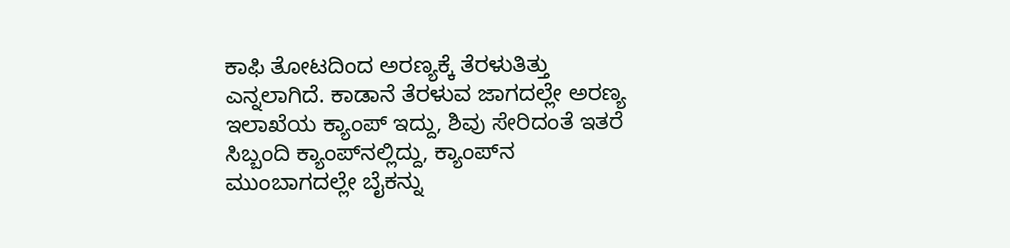ಕಾಫಿ ತೋಟದಿಂದ ಅರಣ್ಯಕ್ಕೆ ತೆರಳುತಿತ್ತು ಎನ್ನಲಾಗಿದೆ. ಕಾಡಾನೆ ತೆರಳುವ ಜಾಗದಲ್ಲೇ ಅರಣ್ಯ ಇಲಾಖೆಯ ಕ್ಯಾಂಪ್ ಇದ್ದು, ಶಿವು ಸೇರಿದಂತೆ ಇತರೆ ಸಿಬ್ಬಂದಿ ಕ್ಯಾಂಪ್‍ನಲ್ಲಿದ್ದು, ಕ್ಯಾಂಪ್‍ನ ಮುಂಬಾಗದಲ್ಲೇ ಬೈಕನ್ನು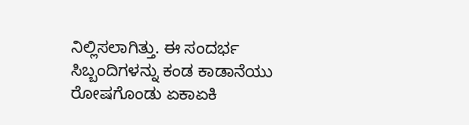ನಿಲ್ಲಿಸಲಾಗಿತ್ತು. ಈ ಸಂದರ್ಭ ಸಿಬ್ಬಂದಿಗಳನ್ನು ಕಂಡ ಕಾಡಾನೆಯು ರೋಷಗೊಂಡು ಏಕಾಏಕಿ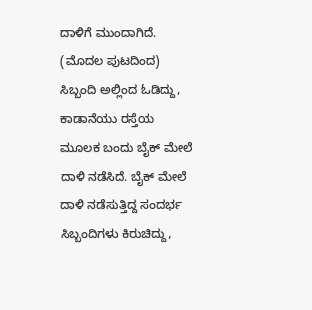ದಾಳಿಗೆ ಮುಂದಾಗಿದೆ. (ಮೊದಲ ಪುಟದಿಂದ) ಸಿಬ್ಬಂದಿ ಅಲ್ಲಿಂದ ಓಡಿದ್ದು, ಕಾಡಾನೆಯು ರಸ್ತೆಯ ಮೂಲಕ ಬಂದು ಬೈಕ್ ಮೇಲೆ ದಾಳಿ ನಡೆಸಿದೆ. ಬೈಕ್ ಮೇಲೆ ದಾಳಿ ನಡೆಸುತ್ತಿದ್ದ ಸಂದರ್ಭ ಸಿಬ್ಬಂದಿಗಳು ಕಿರುಚಿದ್ದು,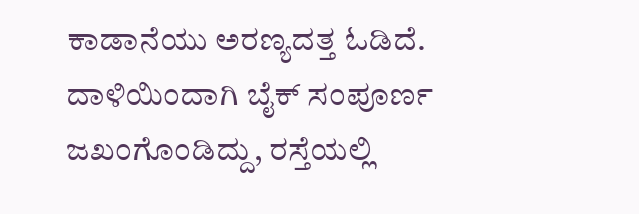ಕಾಡಾನೆಯು ಅರಣ್ಯದತ್ತ ಓಡಿದೆ. ದಾಳಿಯಿಂದಾಗಿ ಬೈಕ್ ಸಂಪೂರ್ಣ ಜಖಂಗೊಂಡಿದ್ದು, ರಸ್ತೆಯಲ್ಲಿ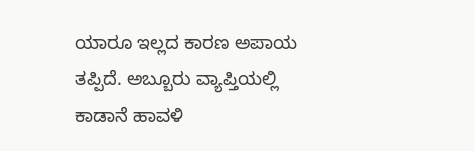ಯಾರೂ ಇಲ್ಲದ ಕಾರಣ ಅಪಾಯ ತಪ್ಪಿದೆ. ಅಬ್ಬೂರು ವ್ಯಾಪ್ತಿಯಲ್ಲಿ ಕಾಡಾನೆ ಹಾವಳಿ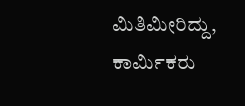ಮಿತಿಮೀರಿದ್ದು, ಕಾರ್ಮಿಕರು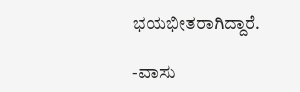ಭಯಭೀತರಾಗಿದ್ದಾರೆ.

-ವಾಸು